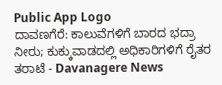Public App Logo
ದಾವಣಗೆರೆ: ಕಾಲುವೆಗಳಿಗೆ ಬಾರದ ಭದ್ರಾ ನೀರು; ಕುಕ್ಕುವಾಡದಲ್ಲಿ ಅಧಿಕಾರಿಗಳಿಗೆ ರೈತರ ತರಾಟೆ - Davanagere News